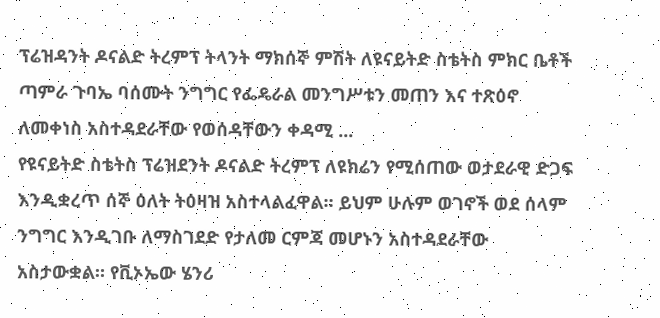ፕሬዝዳንት ዶናልድ ትረምፕ ትላንት ማክሰኞ ምሽት ለዩናይትድ ስቴትስ ምክር ቤቶች ጣምራ ጉባኤ ባሰሙት ንግግር የፌዴራል መንግሥቱን መጠን እና ተጽዕኖ ለመቀነስ አስተዳደራቸው የወሰዳቸውን ቀዳሚ ...
የዩናይትድ ስቴትስ ፕሬዝደንት ዶናልድ ትረምፕ ለዩክሬን የሚሰጠው ወታደራዊ ድጋፍ እንዲቋረጥ ሰኞ ዕለት ትዕዛዝ አስተላልፈዋል። ይህም ሁሉም ወገኖች ወደ ሰላም ንግግር እንዲገቡ ለማስገደድ የታለመ ርምጃ መሆኑን አስተዳደራቸው አስታውቋል። የቪኦኤው ሄንሪ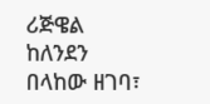ሪጅዌል ከለንደን በላከው ዘገባ፣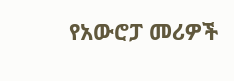የአውሮፓ መሪዎች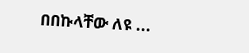በበኩላቸው ለዩ ...